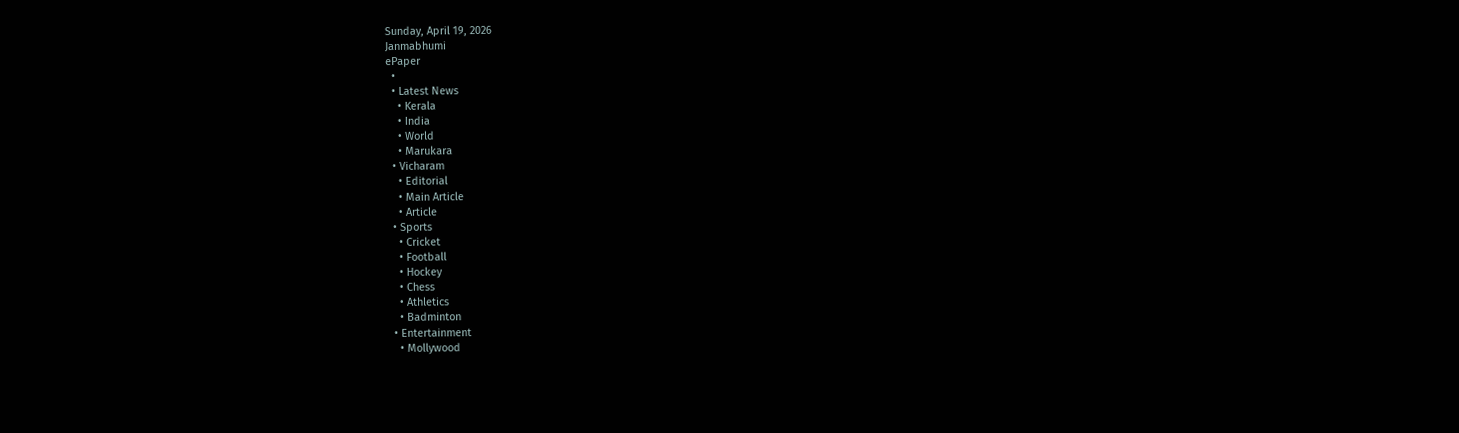Sunday, April 19, 2026
Janmabhumi
ePaper
  •
  • Latest News
    • Kerala
    • India
    • World
    • Marukara
  • Vicharam
    • Editorial
    • Main Article
    • Article
  • Sports
    • Cricket
    • Football
    • Hockey
    • Chess
    • Athletics
    • Badminton
  • Entertainment
    • Mollywood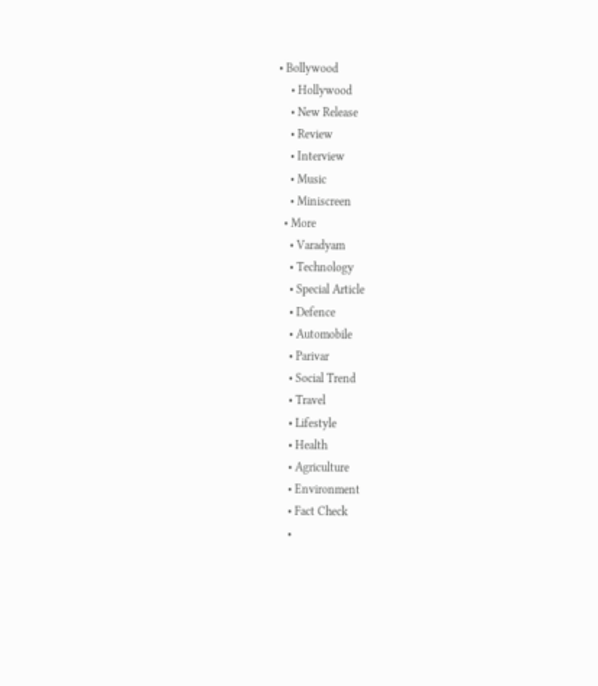• Bollywood
    • Hollywood
    • New Release
    • Review
    • Interview
    • Music
    • Miniscreen
  • More
    • Varadyam
    • Technology
    • Special Article
    • Defence
    • Automobile
    • Parivar
    • Social Trend
    • Travel
    • Lifestyle
    • Health
    • Agriculture
    • Environment
    • Fact Check
    •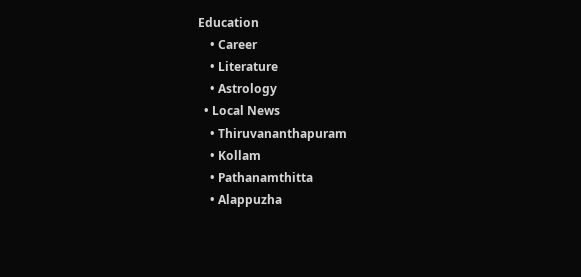Education
    • Career
    • Literature
    • Astrology
  • Local News
    • Thiruvananthapuram
    • Kollam
    • Pathanamthitta
    • Alappuzha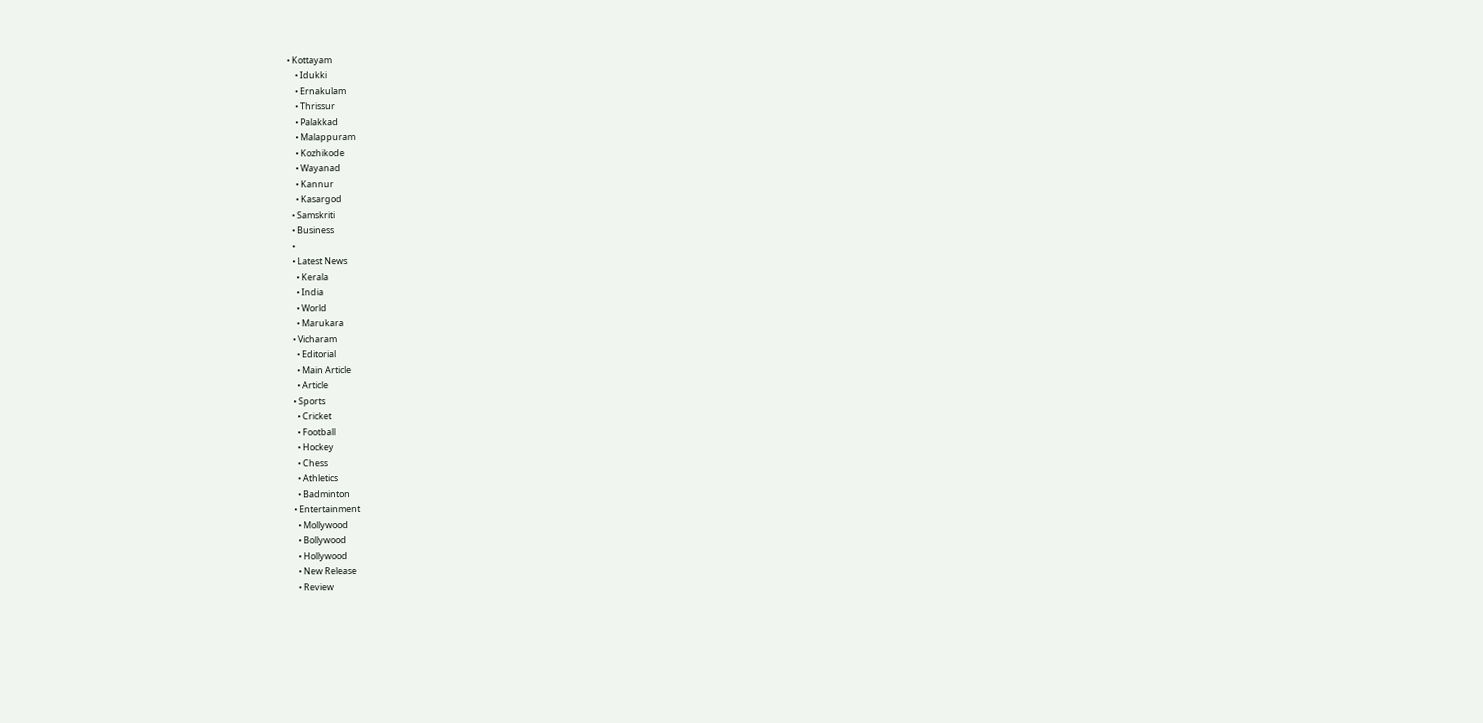• Kottayam
    • Idukki
    • Ernakulam
    • Thrissur
    • Palakkad
    • Malappuram
    • Kozhikode
    • Wayanad
    • Kannur
    • Kasargod
  • Samskriti
  • Business
  •
  • Latest News
    • Kerala
    • India
    • World
    • Marukara
  • Vicharam
    • Editorial
    • Main Article
    • Article
  • Sports
    • Cricket
    • Football
    • Hockey
    • Chess
    • Athletics
    • Badminton
  • Entertainment
    • Mollywood
    • Bollywood
    • Hollywood
    • New Release
    • Review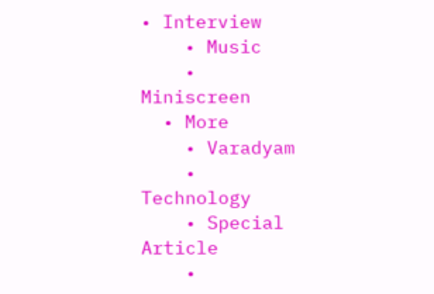• Interview
    • Music
    • Miniscreen
  • More
    • Varadyam
    • Technology
    • Special Article
    •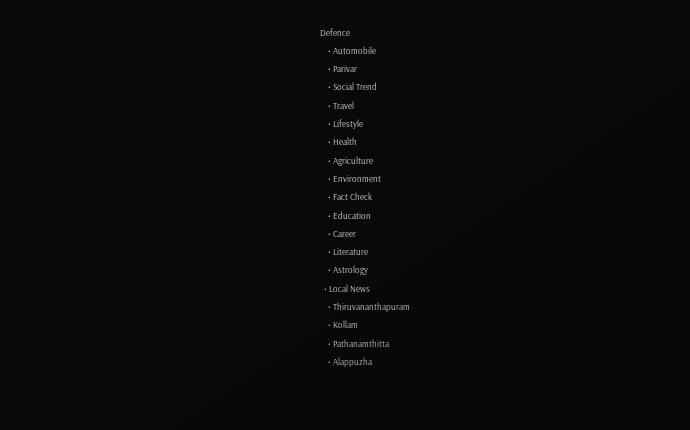Defence
    • Automobile
    • Parivar
    • Social Trend
    • Travel
    • Lifestyle
    • Health
    • Agriculture
    • Environment
    • Fact Check
    • Education
    • Career
    • Literature
    • Astrology
  • Local News
    • Thiruvananthapuram
    • Kollam
    • Pathanamthitta
    • Alappuzha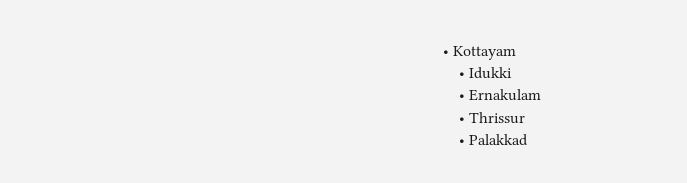• Kottayam
    • Idukki
    • Ernakulam
    • Thrissur
    • Palakkad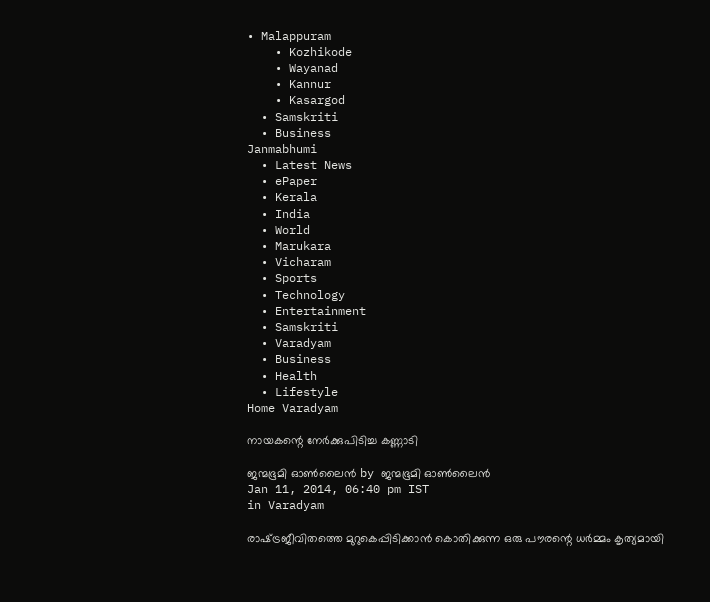• Malappuram
    • Kozhikode
    • Wayanad
    • Kannur
    • Kasargod
  • Samskriti
  • Business
Janmabhumi
  • Latest News
  • ePaper
  • Kerala
  • India
  • World
  • Marukara
  • Vicharam
  • Sports
  • Technology
  • Entertainment
  • Samskriti
  • Varadyam
  • Business
  • Health
  • Lifestyle
Home Varadyam

നായകന്റെ നേര്‍ക്കുപിടിച്ച കണ്ണാടി

ജന്മഭൂമി ഓണ്‍ലൈന്‍ by ജന്മഭൂമി ഓണ്‍ലൈന്‍
Jan 11, 2014, 06:40 pm IST
in Varadyam

രാഷ്‌ട്രജീവിതത്തെ മുറുകെപ്പിടിക്കാന്‍ കൊതിക്കുന്ന ഒരു പൗരന്റെ ധര്‍മ്മം കൃത്യമായി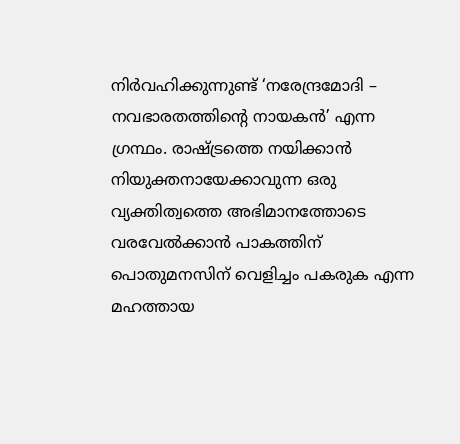നിര്‍വഹിക്കുന്നുണ്ട്‌ ‘നരേന്ദ്രമോദി – നവഭാരതത്തിന്റെ നായകന്‍’ എന്ന ഗ്രന്ഥം. രാഷ്‌ട്രത്തെ നയിക്കാന്‍ നിയുക്തനായേക്കാവുന്ന ഒരു വ്യക്തിത്വത്തെ അഭിമാനത്തോടെ വരവേല്‍ക്കാന്‍ പാകത്തിന്‌ പൊതുമനസിന്‌ വെളിച്ചം പകരുക എന്ന മഹത്തായ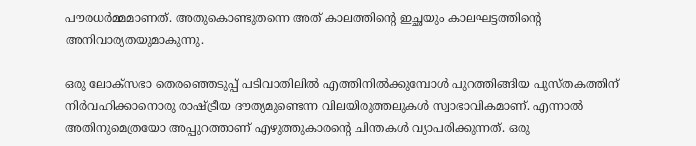പൗരധര്‍മ്മമാണത്‌. അതുകൊണ്ടുതന്നെ അത്‌ കാലത്തിന്റെ ഇച്ഛയും കാലഘട്ടത്തിന്റെ അനിവാര്യതയുമാകുന്നു.

ഒരു ലോക്സഭാ തെരഞ്ഞെടുപ്പ്‌ പടിവാതിലില്‍ എത്തിനില്‍ക്കുമ്പോള്‍ പുറത്തിങ്ങിയ പുസ്തകത്തിന്‌ നിര്‍വഹിക്കാനൊരു രാഷ്‌ട്രീയ ദൗത്യമുണ്ടെന്ന വിലയിരുത്തലുകള്‍ സ്വാഭാവികമാണ്‌. എന്നാല്‍ അതിനുമെത്രയോ അപ്പുറത്താണ്‌ എഴുത്തുകാരന്റെ ചിന്തകള്‍ വ്യാപരിക്കുന്നത്‌. ഒരു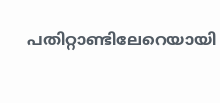പതിറ്റാണ്ടിലേറെയായി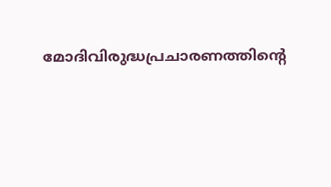മോദിവിരുദ്ധപ്രചാരണത്തിന്റെ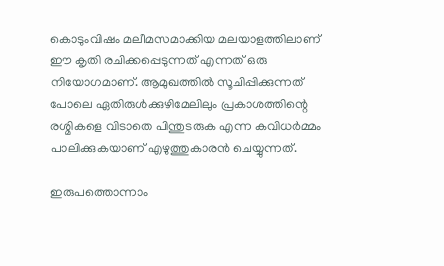കൊടുംവിഷം മലീമസമാക്കിയ മലയാളത്തിലാണ്‌ ഈ കൃതി രചിക്കപ്പെടുന്നത്‌ എന്നത്‌ ഒരു നിയോഗമാണ്‌. ആമുഖത്തില്‍ സൂചിപ്പിക്കുന്നത്‌ പോലെ ഏതിരുള്‍ക്കുഴിമേലിലും പ്രകാശത്തിന്റെ രശ്മികളെ വിടാതെ പിന്തുടരുക എന്ന കവിധര്‍മ്മം പാലിക്കുകയാണ്‌ എഴുത്തുകാരന്‍ ചെയ്യുന്നത്‌.

ഇരുപത്തൊന്നാം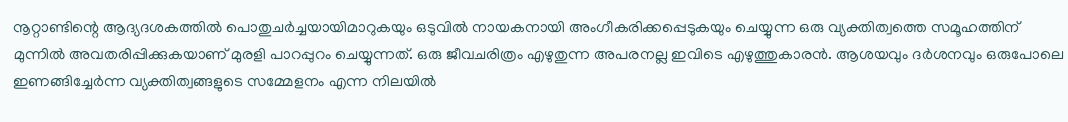നൂറ്റാണ്ടിന്റെ ആദ്യദശകത്തില്‍ പൊതുചര്‍ച്ചയായിമാറുകയും ഒടുവില്‍ നായകനായി അംഗീകരിക്കപ്പെടുകയും ചെയ്യുന്ന ഒരു വ്യക്തിത്വത്തെ സമൂഹത്തിന്‌ മുന്നില്‍ അവതരിപ്പിക്കുകയാണ്‌ മുരളി പാറപ്പുറം ചെയ്യുന്നത്‌. ഒരു ജീവചരിത്രം എഴുതുന്ന അപരനല്ല ഇവിടെ എഴുത്തുകാരന്‍. ആശയവും ദര്‍ശനവും ഒരുപോലെ ഇണങ്ങിച്ചേര്‍ന്ന വ്യക്തിത്വങ്ങളുടെ സമ്മേളനം എന്ന നിലയില്‍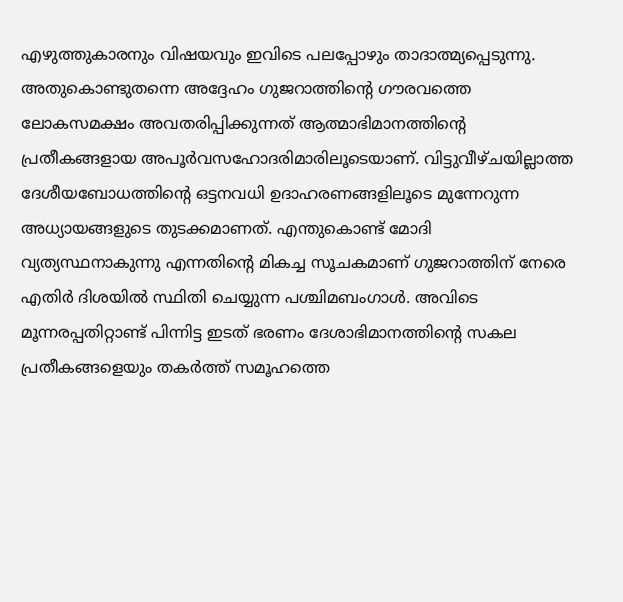എഴുത്തുകാരനും വിഷയവും ഇവിടെ പലപ്പോഴും താദാത്മ്യപ്പെടുന്നു.
അതുകൊണ്ടുതന്നെ അദ്ദേഹം ഗുജറാത്തിന്റെ ഗൗരവത്തെ ലോകസമക്ഷം അവതരിപ്പിക്കുന്നത്‌ ആത്മാഭിമാനത്തിന്റെ പ്രതീകങ്ങളായ അപൂര്‍വസഹോദരിമാരിലൂടെയാണ്‌. വിട്ടുവീഴ്ചയില്ലാത്ത ദേശീയബോധത്തിന്റെ ഒട്ടനവധി ഉദാഹരണങ്ങളിലൂടെ മുന്നേറുന്ന അധ്യായങ്ങളുടെ തുടക്കമാണത്‌. എന്തുകൊണ്ട്‌ മോദി വ്യത്യസ്ഥനാകുന്നു എന്നതിന്റെ മികച്ച സൂചകമാണ്‌ ഗുജറാത്തിന്‌ നേരെ എതിര്‍ ദിശയില്‍ സ്ഥിതി ചെയ്യുന്ന പശ്ചിമബംഗാള്‍. അവിടെ മൂന്നരപ്പതിറ്റാണ്ട്‌ പിന്നിട്ട ഇടത്‌ ഭരണം ദേശാഭിമാനത്തിന്റെ സകല പ്രതീകങ്ങളെയും തകര്‍ത്ത്‌ സമൂഹത്തെ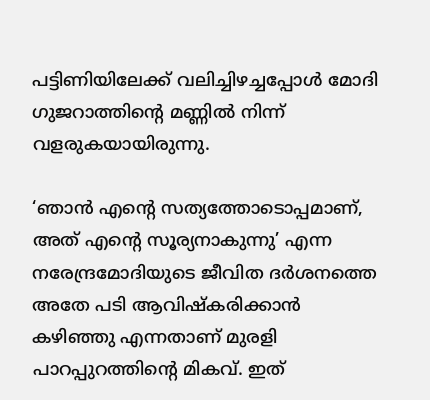പട്ടിണിയിലേക്ക്‌ വലിച്ചിഴച്ചപ്പോള്‍ മോദി ഗുജറാത്തിന്റെ മണ്ണില്‍ നിന്ന്‌ വളരുകയായിരുന്നു.

‘ഞാന്‍ എന്റെ സത്യത്തോടൊപ്പമാണ്‌, അത്‌ എന്റെ സൂര്യനാകുന്നു’ എന്ന നരേന്ദ്രമോദിയുടെ ജീവിത ദര്‍ശനത്തെ അതേ പടി ആവിഷ്കരിക്കാന്‍ കഴിഞ്ഞു എന്നതാണ്‌ മുരളി പാറപ്പുറത്തിന്റെ മികവ്‌. ഇത്‌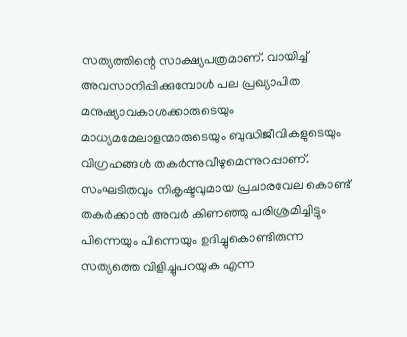സത്യത്തിന്റെ സാക്ഷ്യപത്രമാണ്‌. വായിച്ച്‌ അവസാനിപ്പിക്കുമ്പോള്‍ പല പ്രഖ്യാപിത മനുഷ്യാവകാശക്കാരുടെയും മാധ്യമമേലാളന്മാരുടെയും ബുദ്ധിജീവികളുടെയും വിഗ്രഹങ്ങള്‍ തകര്‍ന്നുവീഴുമെന്നുറപ്പാണ്‌. സംഘടിതവും നികൃഷ്ടവുമായ പ്രചാരവേല കൊണ്ട്‌ തകര്‍ക്കാന്‍ അവര്‍ കിണഞ്ഞു പരിശ്രമിച്ചിട്ടും പിന്നെയും പിന്നെയും ഉദിച്ചുകൊണ്ടിരുന്ന സത്യത്തെ വിളിച്ചുപറയുക എന്ന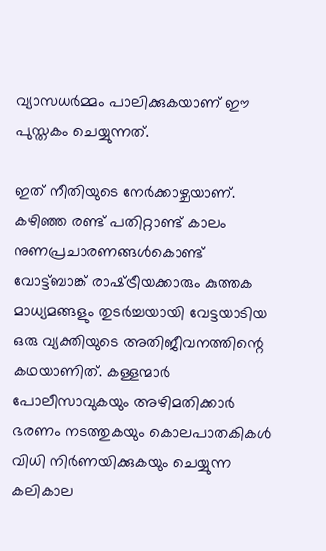വ്യാസധര്‍മ്മം പാലിക്കുകയാണ്‌ ഈ പുസ്തകം ചെയ്യുന്നത്‌.

ഇത്‌ നീതിയുടെ നേര്‍ക്കാഴ്ചയാണ്‌. കഴിഞ്ഞ രണ്ട്‌ പതിറ്റാണ്ട്‌ കാലം നുണപ്രചാരണങ്ങള്‍കൊണ്ട്‌ വോട്ട്ബാങ്ക്‌ രാഷ്‌ട്രീയക്കാരും കുത്തക മാധ്യമങ്ങളും തുടര്‍ച്ചയായി വേട്ടയാടിയ ഒരു വ്യക്തിയുടെ അതിജീവനത്തിന്റെ കഥയാണിത്‌. കള്ളന്മാര്‍ പോലീസാവുകയും അഴിമതിക്കാര്‍ ഭരണം നടത്തുകയും കൊലപാതകികള്‍ വിധി നിര്‍ണയിക്കുകയും ചെയ്യുന്ന കലികാല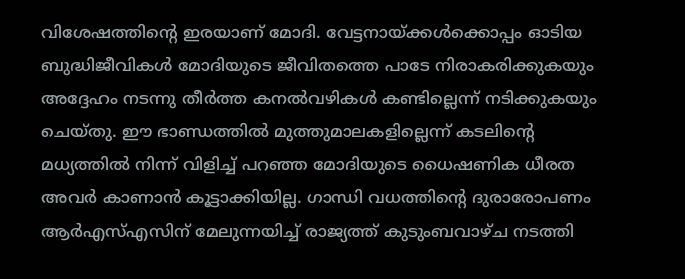വിശേഷത്തിന്റെ ഇരയാണ്‌ മോദി. വേട്ടനായ്‌ക്കള്‍ക്കൊപ്പം ഓടിയ ബുദ്ധിജീവികള്‍ മോദിയുടെ ജീവിതത്തെ പാടേ നിരാകരിക്കുകയും അദ്ദേഹം നടന്നു തീര്‍ത്ത കനല്‍വഴികള്‍ കണ്ടില്ലെന്ന്‌ നടിക്കുകയും ചെയ്തു. ഈ ഭാണ്ഡത്തില്‍ മുത്തുമാലകളില്ലെന്ന്‌ കടലിന്റെ മധ്യത്തില്‍ നിന്ന്‌ വിളിച്ച്‌ പറഞ്ഞ മോദിയുടെ ധൈഷണിക ധീരത അവര്‍ കാണാന്‍ കൂട്ടാക്കിയില്ല. ഗാന്ധി വധത്തിന്റെ ദുരാരോപണം ആര്‍എസ്‌എസിന്‌ മേലുന്നയിച്ച്‌ രാജ്യത്ത്‌ കുടുംബവാഴ്ച നടത്തി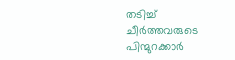തടിച്ച്‌ ചീര്‍ത്തവരുടെ പിന്മുറക്കാര്‍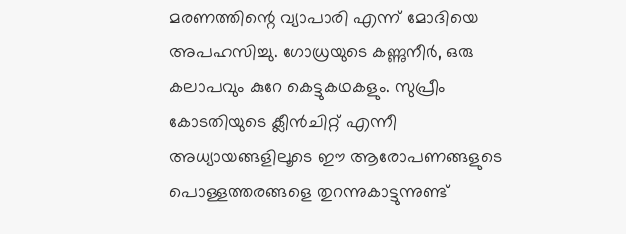മരണത്തിന്റെ വ്യാപാരി എന്ന്‌ മോദിയെ അപഹസിച്ചു. ഗോധ്രയുടെ കണ്ണുനീര്‍, ഒരു കലാപവും കുറേ കെട്ടുകഥകളും. സുപ്രീം കോടതിയുടെ ക്ലീന്‍ചിറ്റ്‌ എന്നീ അധ്യായങ്ങളിലൂടെ ഈ ആരോപണങ്ങളുടെ പൊള്ളത്തരങ്ങളെ തുറന്നുകാട്ടുന്നുണ്ട്‌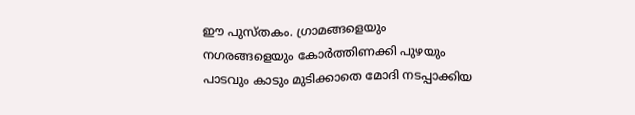ഈ പുസ്തകം. ഗ്രാമങ്ങളെയും നഗരങ്ങളെയും കോര്‍ത്തിണക്കി പുഴയും പാടവും കാടും മുടിക്കാതെ മോദി നടപ്പാക്കിയ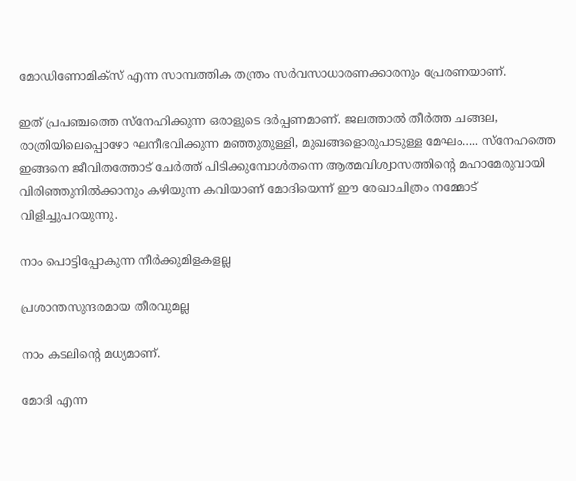മോഡിണോമിക്സ്‌ എന്ന സാമ്പത്തിക തന്ത്രം സര്‍വസാധാരണക്കാരനും പ്രേരണയാണ്‌.

ഇത്‌ പ്രപഞ്ചത്തെ സ്നേഹിക്കുന്ന ഒരാളുടെ ദര്‍പ്പണമാണ്‌. ജലത്താല്‍ തീര്‍ത്ത ചങ്ങല, രാത്രിയിലെപ്പൊഴോ ഘനീഭവിക്കുന്ന മഞ്ഞുതുള്ളി, മുഖങ്ങളൊരുപാടുള്ള മേഘം….. സ്നേഹത്തെ ഇങ്ങനെ ജീവിതത്തോട്‌ ചേര്‍ത്ത്‌ പിടിക്കുമ്പോള്‍തന്നെ ആത്മവിശ്വാസത്തിന്റെ മഹാമേരുവായി വിരിഞ്ഞുനില്‍ക്കാനും കഴിയുന്ന കവിയാണ്‌ മോദിയെന്ന്‌ ഈ രേഖാചിത്രം നമ്മോട്‌ വിളിച്ചുപറയുന്നു.

നാം പൊട്ടിപ്പോകുന്ന നീര്‍ക്കുമിളകളല്ല

പ്രശാന്തസുന്ദരമായ തീരവുമല്ല

നാം കടലിന്റെ മധ്യമാണ്‌.

മോദി എന്ന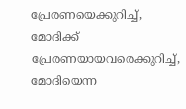പ്രേരണയെക്കുറിച്ച്‌, മോദിക്ക്‌ പ്രേരണയായവരെക്കുറിച്ച്‌, മോദിയെന്ന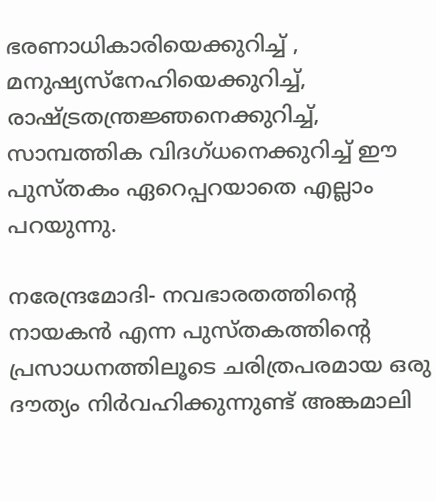ഭരണാധികാരിയെക്കുറിച്ച്‌ , മനുഷ്യസ്നേഹിയെക്കുറിച്ച്‌, രാഷ്‌ട്രതന്ത്രജ്ഞനെക്കുറിച്ച്‌, സാമ്പത്തിക വിദഗ്ധനെക്കുറിച്ച്‌ ഈ പുസ്തകം ഏറെപ്പറയാതെ എല്ലാം പറയുന്നു.

നരേന്ദ്രമോദി- നവഭാരതത്തിന്റെ നായകന്‍ എന്ന പുസ്തകത്തിന്റെ പ്രസാധനത്തിലൂടെ ചരിത്രപരമായ ഒരു ദൗത്യം നിര്‍വഹിക്കുന്നുണ്ട്‌ അങ്കമാലി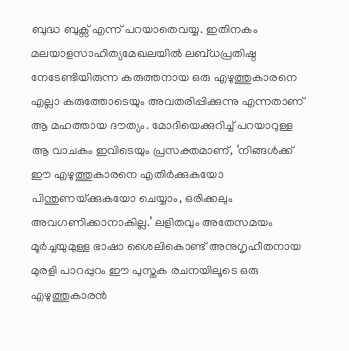ബുദ്ധ ബുക്സ്‌ എന്ന്‌ പറയാതെവയ്യ. ഇതിനകം മലയാളസാഹിത്യമേഖലയില്‍ ലബ്ധപ്രതിഷ്ഠ നേടേണ്ടിയിരുന്ന കരുത്തനായ ഒരു എഴുത്തുകാരനെ എല്ലാ കരുത്തോടെയും അവതരിപ്പിക്കുന്നു എന്നതാണ്‌ ആ മഹത്തായ ദൗത്യം. മോദിയെക്കുറിച്ച്‌ പറയാറുള്ള ആ വാചകം ഇവിടെയും പ്രസക്തമാണ്‌, ‘നിങ്ങള്‍ക്ക്‌ ഈ എഴുത്തുകാരനെ എതിര്‍ക്കുകയോ പിന്തുണയ്‌ക്കുകയോ ചെയ്യാം, ഒരിക്കലും അവഗണിക്കാനാകില്ല.’ ലളിതവും അതേസമയം മൂര്‍ച്ചയുമുള്ള ഭാഷാ ശൈലികൊണ്ട്‌ അനുഗൃഹീതനായ മുരളി പാറപ്പുറം ഈ പുസ്തക രചനയിലൂടെ ഒരു എഴുത്തുകാരന്‍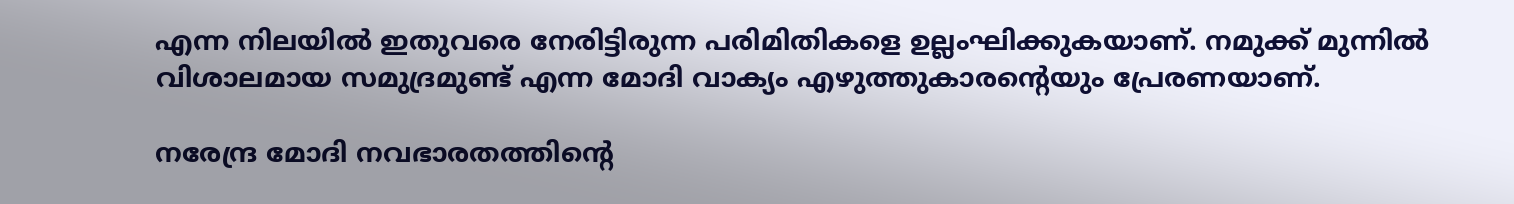എന്ന നിലയില്‍ ഇതുവരെ നേരിട്ടിരുന്ന പരിമിതികളെ ഉല്ലംഘിക്കുകയാണ്‌. നമുക്ക്‌ മുന്നില്‍ വിശാലമായ സമുദ്രമുണ്ട്‌ എന്ന മോദി വാക്യം എഴുത്തുകാരന്റെയും പ്രേരണയാണ്‌.

നരേന്ദ്ര മോദി നവഭാരതത്തിന്റെ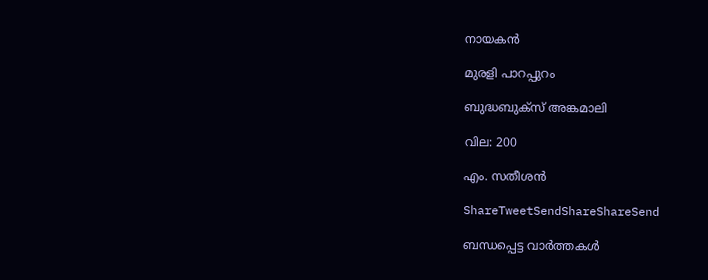നായകന്‍

മുരളി പാറപ്പുറം

ബുദ്ധബുക്സ്‌ അങ്കമാലി

വില: 200

എം. സതീശന്‍

ShareTweetSendShareShareSend

ബന്ധപ്പെട്ട വാര്‍ത്തകള്‍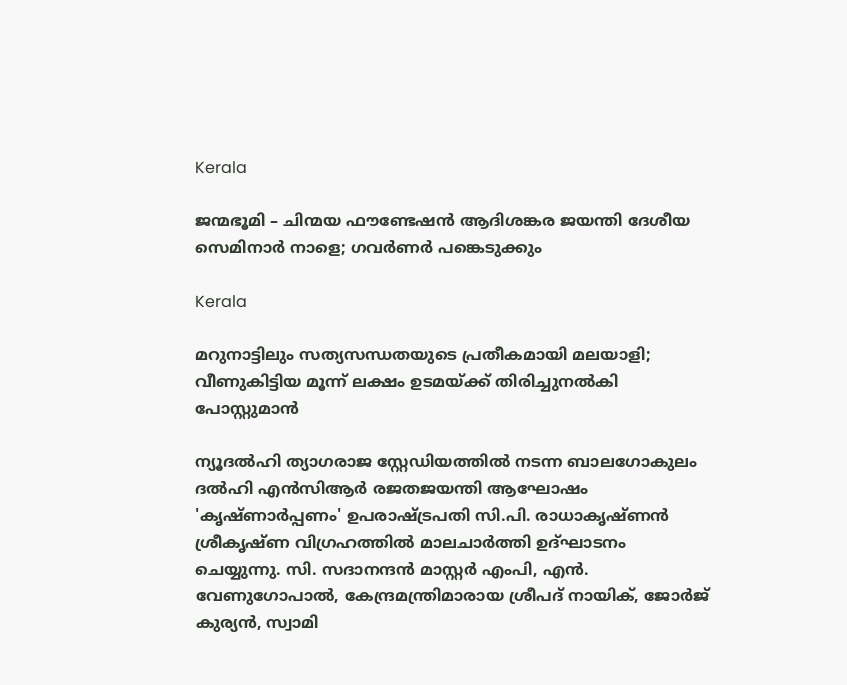Kerala

ജന്മഭൂമി – ചിന്മയ ഫൗണ്ടേഷന്‍ ആദിശങ്കര ജയന്തി ദേശീയ സെമിനാര്‍ നാളെ; ഗവര്‍ണര്‍ പങ്കെടുക്കും

Kerala

മറുനാട്ടിലും സത്യസന്ധതയുടെ പ്രതീകമായി മലയാളി; വീണുകിട്ടിയ മൂന്ന് ലക്ഷം ഉടമയ്‌ക്ക് തിരിച്ചുനല്‍കി പോസ്റ്റുമാന്‍

ന്യൂദല്‍ഹി ത്യാഗരാജ സ്റ്റേഡിയത്തില്‍ നടന്ന ബാലഗോകുലം ദല്‍ഹി എന്‍സിആര്‍ രജതജയന്തി ആഘോഷം
'കൃഷ്ണാര്‍പ്പണം' ഉപരാഷ്ട്രപതി സി.പി. രാധാകൃഷ്ണന്‍ ശ്രീകൃഷ്ണ വിഗ്രഹത്തില്‍ മാലചാര്‍ത്തി ഉദ്ഘാടനം
ചെയ്യുന്നു. സി. സദാനന്ദന്‍ മാസ്റ്റര്‍ എംപി, എന്‍. വേണുഗോപാല്‍, കേന്ദ്രമന്ത്രിമാരായ ശ്രീപദ് നായിക്, ജോര്‍ജ്
കുര്യന്‍, സ്വാമി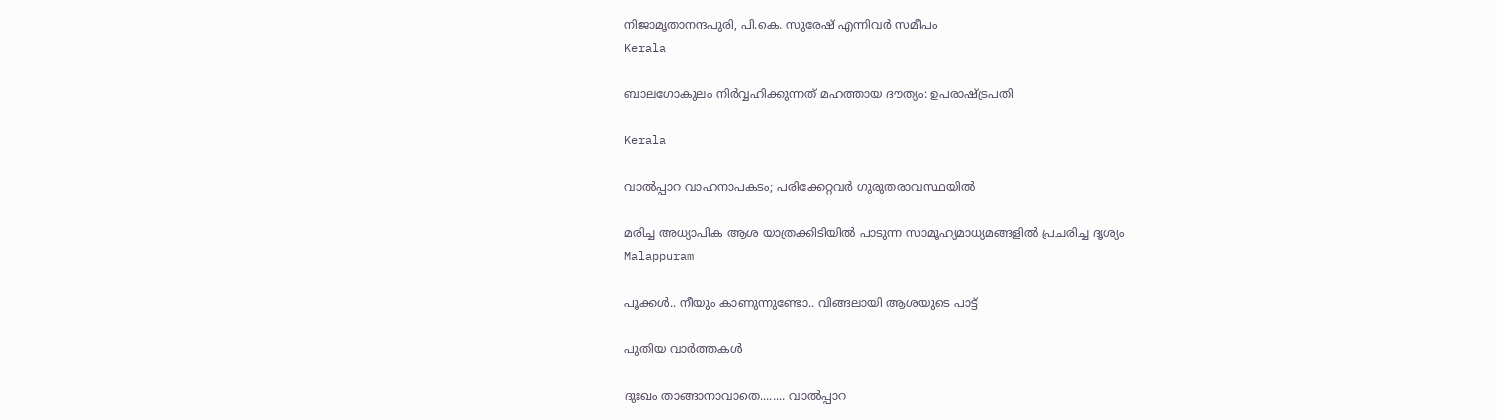നിജാമൃതാനന്ദപുരി, പി.കെ. സുരേഷ് എന്നിവര്‍ സമീപം
Kerala

ബാലഗോകുലം നിര്‍വ്വഹിക്കുന്നത് മഹത്തായ ദൗത്യം: ഉപരാഷ്‌ട്രപതി

Kerala

വാല്‍പ്പാറ വാഹനാപകടം; പരിക്കേറ്റവര്‍ ഗുരുതരാവസ്ഥയില്‍

മരിച്ച അധ്യാപിക ആശ യാത്രക്കിടിയില്‍ പാടുന്ന സാമൂഹ്യമാധ്യമങ്ങളില്‍ പ്രചരിച്ച ദൃശ്യം
Malappuram

പൂക്കള്‍.. നീയും കാണുന്നുണ്ടോ.. വിങ്ങലായി ആശയുടെ പാട്ട്

പുതിയ വാര്‍ത്തകള്‍

ദുഃഖം താങ്ങാനാവാതെ........ വാല്‍പ്പാറ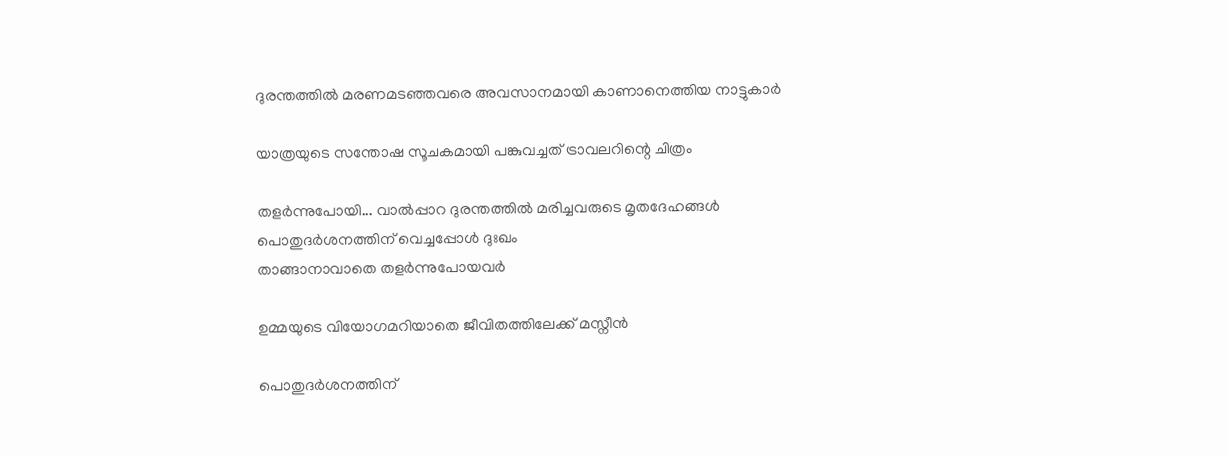ദുരന്തത്തില്‍ മരണമടഞ്ഞവരെ അവസാനമായി കാണാനെത്തിയ നാട്ടുകാര്‍

യാത്രയുടെ സന്തോഷ സൂചകമായി പങ്കുവച്ചത് ട്രാവലറിന്റെ ചിത്രം

തളര്‍ന്നുപോയി... വാല്‍പ്പാറ ദുരന്തത്തില്‍ മരിച്ചവരുടെ മൃതദേഹങ്ങള്‍ പൊതുദര്‍ശനത്തിന് വെച്ചപ്പോള്‍ ദുഃഖം
താങ്ങാനാവാതെ തളര്‍ന്നുപോയവര്‍

ഉമ്മയുടെ വിയോഗമറിയാതെ ജീവിതത്തിലേക്ക് മസ്നീന്‍

പൊതുദര്‍ശനത്തിന്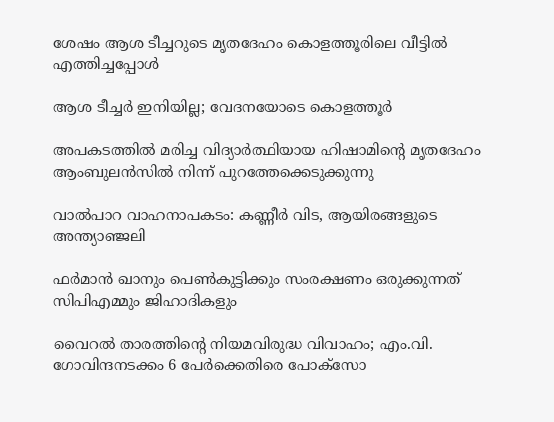ശേഷം ആശ ടീച്ചറുടെ മൃതദേഹം കൊളത്തൂരിലെ വീട്ടില്‍ എത്തിച്ചപ്പോള്‍

ആശ ടീച്ചര്‍ ഇനിയില്ല; വേദനയോടെ കൊളത്തൂര്‍

അപകടത്തില്‍ മരിച്ച വിദ്യാര്‍ത്ഥിയായ ഹിഷാമിന്റെ മൃതദേഹം ആംബുലന്‍സില്‍ നിന്ന് പുറത്തേക്കെടുക്കുന്നു

വാല്‍പാറ വാഹനാപകടം: കണ്ണീര്‍ വിട, ആയിരങ്ങളുടെ അന്ത്യാഞ്ജലി

ഫര്‍മാന്‍ ഖാനും പെണ്‍കുട്ടിക്കും സംരക്ഷണം ഒരുക്കുന്നത് സിപിഎമ്മും ജിഹാദികളും

വൈറല്‍ താരത്തിന്റെ നിയമവിരുദ്ധ വിവാഹം; എം.വി. ഗോവിന്ദനടക്കം 6 പേര്‍ക്കെതിരെ പോക്‌സോ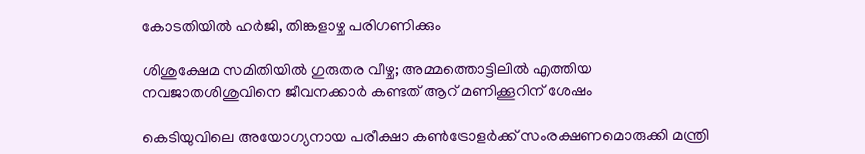കോടതിയില്‍ ഹര്‍ജി, തിങ്കളാഴ്ച പരിഗണിക്കും

ശിശുക്ഷേമ സമിതിയില്‍ ഗുരുതര വീഴ്ച; അമ്മത്തൊട്ടിലില്‍ എത്തിയ നവജാതശിശുവിനെ ജീവനക്കാര്‍ കണ്ടത് ആറ് മണിക്കൂറിന് ശേഷം

കെടിയുവിലെ അയോഗ്യനായ പരീക്ഷാ കണ്‍ട്രോളര്‍ക്ക് സംരക്ഷണമൊരുക്കി മന്ത്രി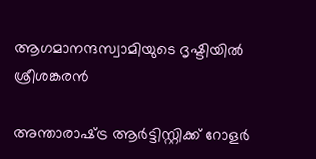ആഗമാനന്ദസ്വാമിയുടെ ദൃഷ്ടിയില്‍ ശ്രീശങ്കരന്‍

അന്താരാഷ്‌ട്ര ആര്‍ട്ടിസ്റ്റിക്ക് റോളര്‍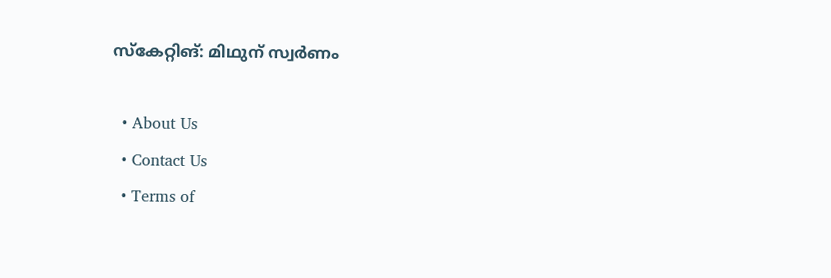സ്‌കേറ്റിങ്: മിഥുന് സ്വര്‍ണം

  • About Us
  • Contact Us
  • Terms of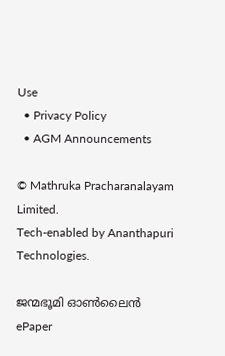Use
  • Privacy Policy
  • AGM Announcements

© Mathruka Pracharanalayam Limited.
Tech-enabled by Ananthapuri Technologies.

ജന്മഭൂമി ഓണ്‍ലൈന്‍
ePaper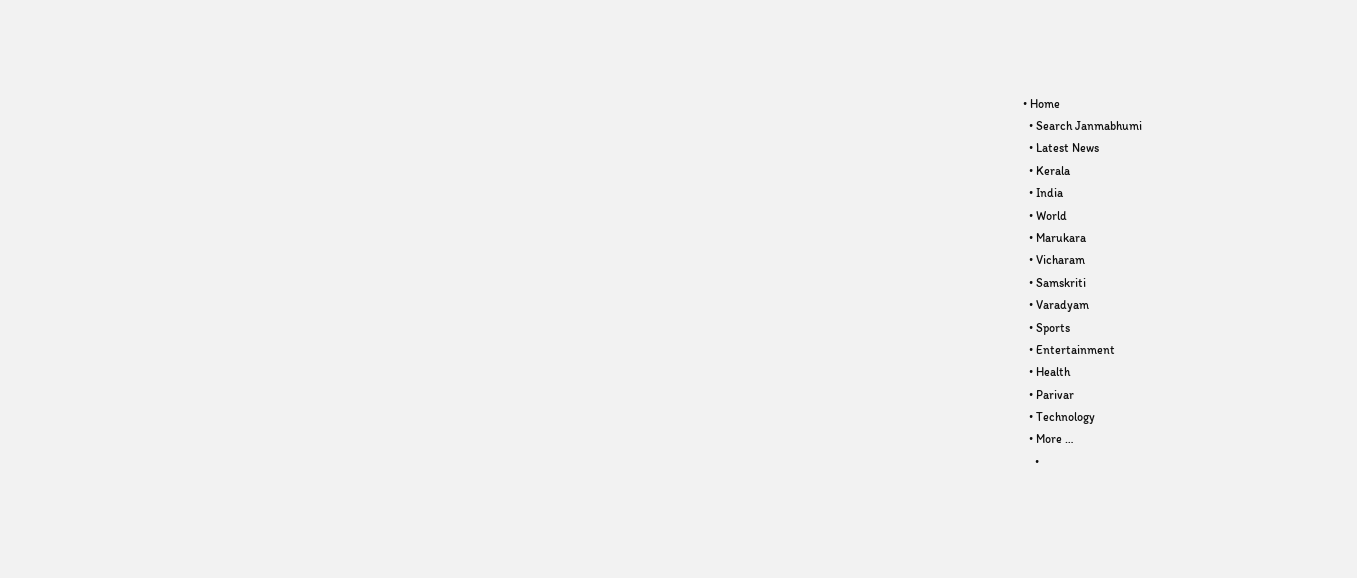• Home
  • Search Janmabhumi
  • Latest News
  • Kerala
  • India
  • World
  • Marukara
  • Vicharam
  • Samskriti
  • Varadyam
  • Sports
  • Entertainment
  • Health
  • Parivar
  • Technology
  • More …
    •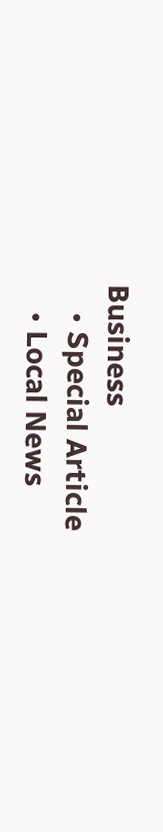Business
    • Special Article
    • Local News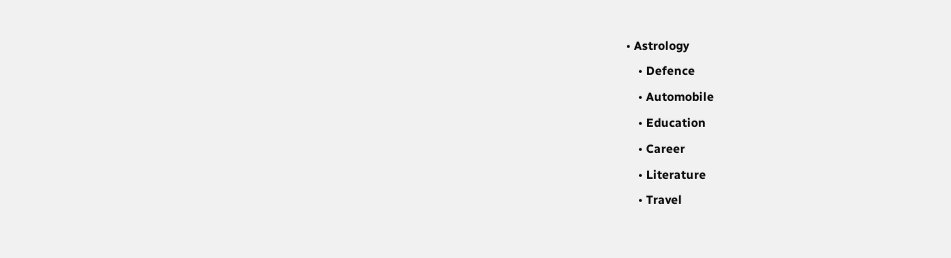• Astrology
    • Defence
    • Automobile
    • Education
    • Career
    • Literature
    • Travel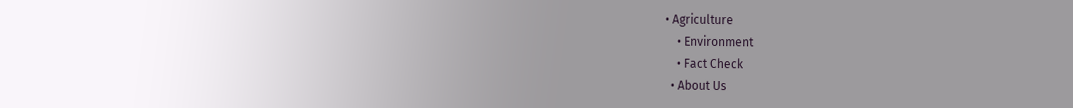• Agriculture
    • Environment
    • Fact Check
  • About Us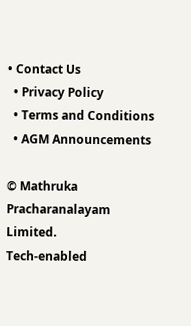• Contact Us
  • Privacy Policy
  • Terms and Conditions
  • AGM Announcements

© Mathruka Pracharanalayam Limited.
Tech-enabled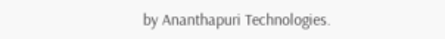by Ananthapuri Technologies.